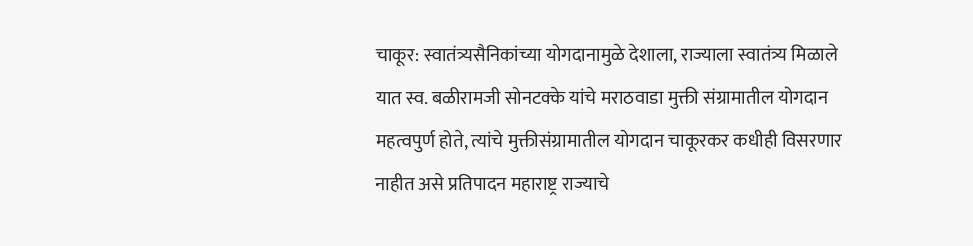चाकूर: स्वातंत्र्यसैनिकांच्या योगदानामुळे देशाला, राज्याला स्वातंत्र्य मिळाले यात स्व. बळीरामजी सोनटक्के यांचे मराठवाडा मुक्ती संग्रामातील योगदान महत्वपुर्ण होते, त्यांचे मुक्तीसंग्रामातील योगदान चाकूरकर कधीही विसरणार नाहीत असे प्रतिपादन महाराष्ट्र राज्याचे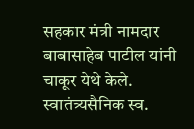सहकार मंत्री नामदार बाबासाहेब पाटील यांनी चाकूर येथे केले.
स्वातंत्र्यसैनिक स्व.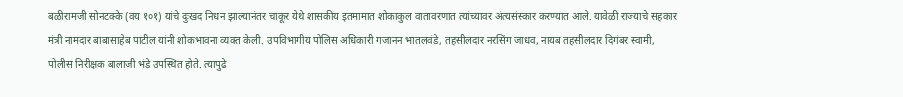बळीरामजी सोनटक्के (वय १०१) यांचे दुःखद निधन झाल्यानंतर चाकूर येथे शासकीय इतमामात शोकाकुल वातावरणात त्यांच्यावर अंत्यसंस्कार करण्यात आले. यावेळी राज्याचे सहकार मंत्री नामदार बाबासाहेब पाटील यांनी शोकभावना व्यक्त केली. उपविभागीय पोलिस अधिकारी गजानन भातलवंडे, तहसीलदार नरसिंग जाधव, नायब तहसीलदार दिगंबर स्वामी, पोलीस निरीक्षक बालाजी भंडे उपस्थित होते. त्यापुढे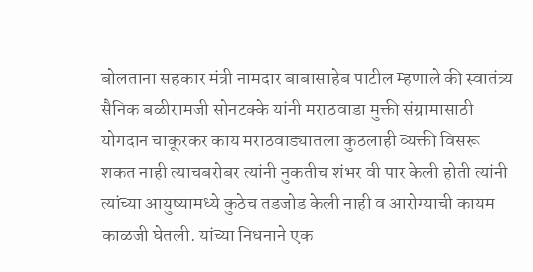बोलताना सहकार मंत्री नामदार बाबासाहेब पाटील म्हणाले की स्वातंत्र्य सैनिक बळीरामजी सोनटक्के यांनी मराठवाडा मुक्ती संग्रामासाठी योगदान चाकूरकर काय मराठवाड्यातला कुठलाही व्यक्ती विसरू शकत नाही त्याचबरोबर त्यांनी नुकतीच शंभर वी पार केली होती त्यांनी त्यांच्या आयुष्यामध्ये कुठेच तडजोड केली नाही व आरोग्याची कायम काळजी घेतली. यांच्या निधनाने एक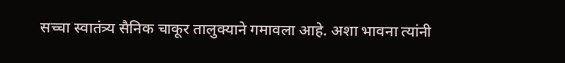सच्चा स्वातंत्र्य सैनिक चाकूर तालुक्याने गमावला आहे. अशा भावना त्यांनी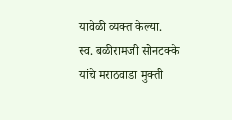यावेळी व्यक्त केल्या.
स्व. बळीरामजी सोनटक्के यांचे मराठवाडा मुक्ती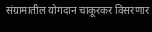संग्रामातील योगदान चाकूरकर विसरणार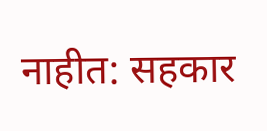नाहीत: सहकार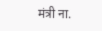मंत्री ना.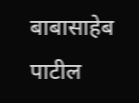बाबासाहेब पाटील